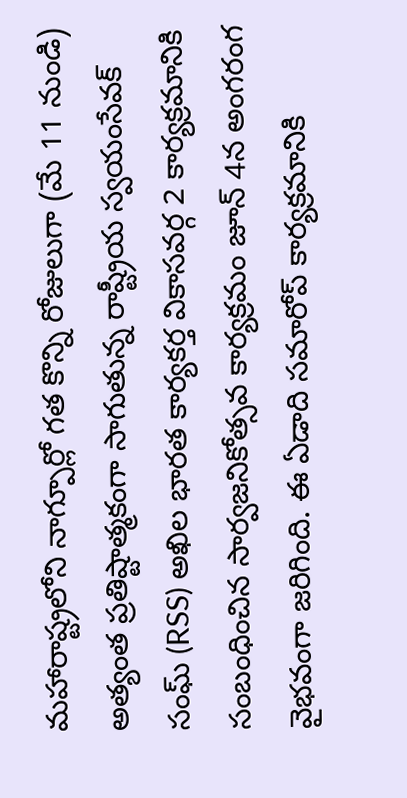మహారాష్ట్రలోని నాగ్పూర్లో గత కొన్ని రోజులుగా (మే 11 నుండి) అత్యంత ప్రతిష్టాత్మకంగా సాగుతున్న రాష్ట్రీయ స్వయంసేవక్ సంఘ్ (RSS) అఖిల భారత కార్యకర్త వికాసవర్గ 2 కార్యక్రమానికి సంబంధించిన సార్వజనికోత్సవ కార్యక్రమం జూన్ 4న అంగరంగ వైభవంగా జరిగింది. ఈ ఏడాది సమారోప్ కార్యక్రమానికి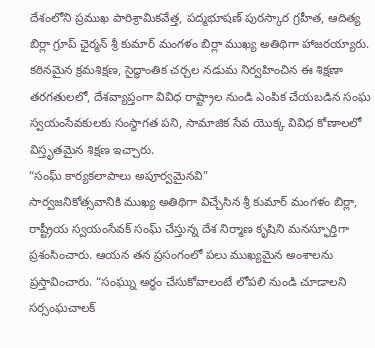దేశంలోని ప్రముఖ పారిశ్రామికవేత్త, పద్మభూషణ్ పురస్కార గ్రహీత, ఆదిత్య బిర్లా గ్రూప్ ఛైర్మన్ శ్రీ కుమార్ మంగళం బిర్లా ముఖ్య అతిథిగా హాజరయ్యారు.
కఠినమైన క్రమశిక్షణ, సైద్ధాంతిక చర్చల నడుమ నిర్వహించిన ఈ శిక్షణా తరగతులలో, దేశవ్యాప్తంగా వివిధ రాష్ట్రాల నుండి ఎంపిక చేయబడిన సంఘ స్వయంసేవకులకు సంస్థాగత పని, సామాజిక సేవ యొక్క వివిధ కోణాలలో విస్తృతమైన శిక్షణ ఇచ్చారు.
“సంఘ్ కార్యకలాపాలు అపూర్వమైనవి”
సార్వజనికోత్సవానికి ముఖ్య అతిథిగా విచ్చేసిన శ్రీ కుమార్ మంగళం బిర్లా, రాష్ట్రీయ స్వయంసేవక్ సంఘ్ చేస్తున్న దేశ నిర్మాణ కృషిని మనస్ఫూర్తిగా ప్రశంసించారు. ఆయన తన ప్రసంగంలో పలు ముఖ్యమైన అంశాలను ప్రస్తావించారు. “సంఘ్ను అర్థం చేసుకోవాలంటే లోపలి నుండి చూడాలని సర్సంఘచాలక్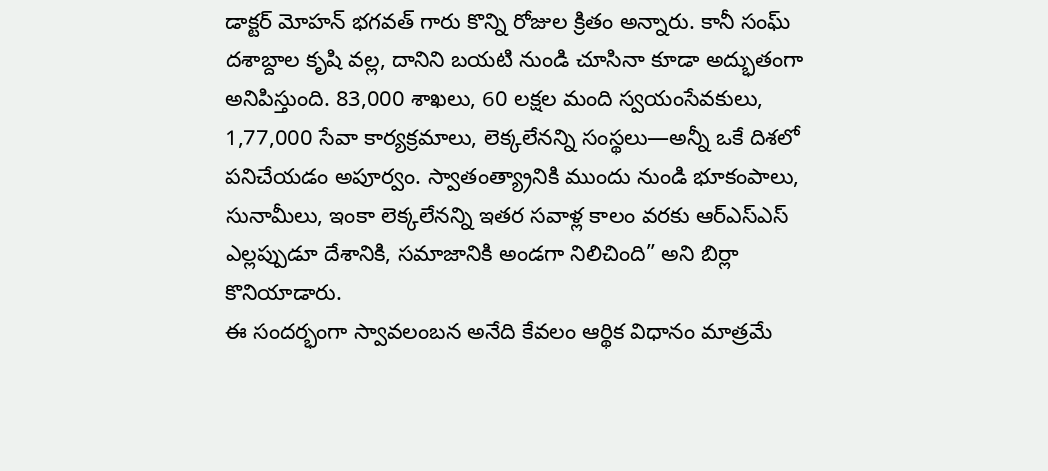డాక్టర్ మోహన్ భగవత్ గారు కొన్ని రోజుల క్రితం అన్నారు. కానీ సంఘ్ దశాబ్దాల కృషి వల్ల, దానిని బయటి నుండి చూసినా కూడా అద్భుతంగా అనిపిస్తుంది. 83,000 శాఖలు, 60 లక్షల మంది స్వయంసేవకులు, 1,77,000 సేవా కార్యక్రమాలు, లెక్కలేనన్ని సంస్థలు—అన్నీ ఒకే దిశలో పనిచేయడం అపూర్వం. స్వాతంత్య్రానికి ముందు నుండి భూకంపాలు, సునామీలు, ఇంకా లెక్కలేనన్ని ఇతర సవాళ్ల కాలం వరకు ఆర్ఎస్ఎస్ ఎల్లప్పుడూ దేశానికి, సమాజానికి అండగా నిలిచింది” అని బిర్లా కొనియాడారు.
ఈ సందర్భంగా స్వావలంబన అనేది కేవలం ఆర్థిక విధానం మాత్రమే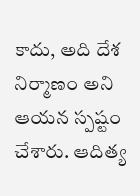కాదు, అది దేశ నిర్మాణం అని ఆయన స్పష్టం చేశారు. ఆదిత్య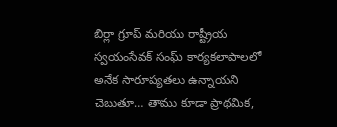బిర్లా గ్రూప్ మరియు రాష్ట్రీయ స్వయంసేవక్ సంఘ్ కార్యకలాపాలలో అనేక సారూప్యతలు ఉన్నాయని చెబుతూ… తాము కూడా ప్రాథమిక,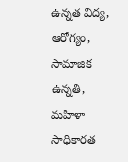ఉన్నత విద్య, ఆరోగ్యం, సామాజిక ఉన్నతి, మహిళా సాధికారత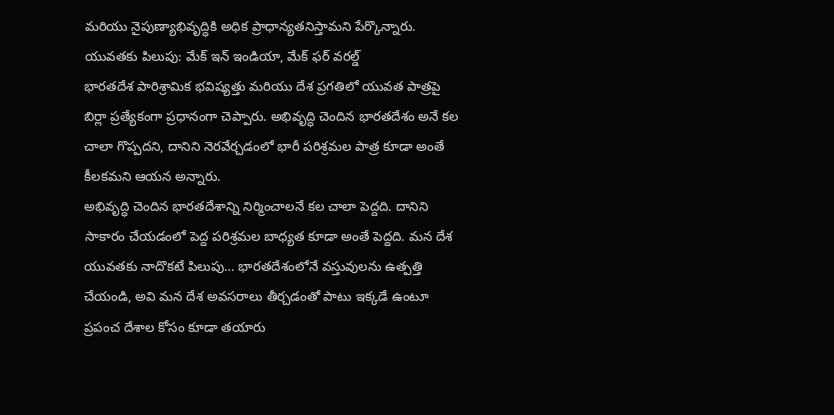మరియు నైపుణ్యాభివృద్ధికి అధిక ప్రాధాన్యతనిస్తామని పేర్కొన్నారు.
యువతకు పిలుపు: మేక్ ఇన్ ఇండియా, మేక్ ఫర్ వరల్డ్
భారతదేశ పారిశ్రామిక భవిష్యత్తు మరియు దేశ ప్రగతిలో యువత పాత్రపై బిర్లా ప్రత్యేకంగా ప్రధానంగా చెప్పారు. అభివృద్ధి చెందిన భారతదేశం అనే కల చాలా గొప్పదని, దానిని నెరవేర్చడంలో భారీ పరిశ్రమల పాత్ర కూడా అంతే కీలకమని ఆయన అన్నారు.
అభివృద్ధి చెందిన భారతదేశాన్ని నిర్మించాలనే కల చాలా పెద్దది. దానిని సాకారం చేయడంలో పెద్ద పరిశ్రమల బాధ్యత కూడా అంతే పెద్దది. మన దేశ యువతకు నాదొకటే పిలుపు… భారతదేశంలోనే వస్తువులను ఉత్పత్తి చేయండి, అవి మన దేశ అవసరాలు తీర్చడంతో పాటు ఇక్కడే ఉంటూ ప్రపంచ దేశాల కోసం కూడా తయారు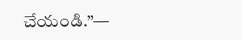చేయండి.”—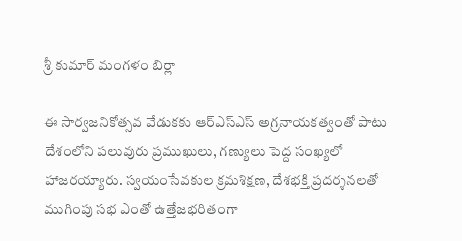శ్రీ కుమార్ మంగళం బిర్లా

ఈ సార్వజనికోత్సవ వేడుకకు ఆర్ఎస్ఎస్ అగ్రనాయకత్వంతో పాటు దేశంలోని పలువురు ప్రముఖులు, గణ్యులు పెద్ద సంఖ్యలో హాజరయ్యారు. స్వయంసేవకుల క్రమశిక్షణ, దేశభక్తి ప్రదర్శనలతో ముగింపు సభ ఎంతో ఉత్తేజభరితంగా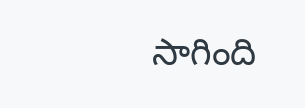సాగింది